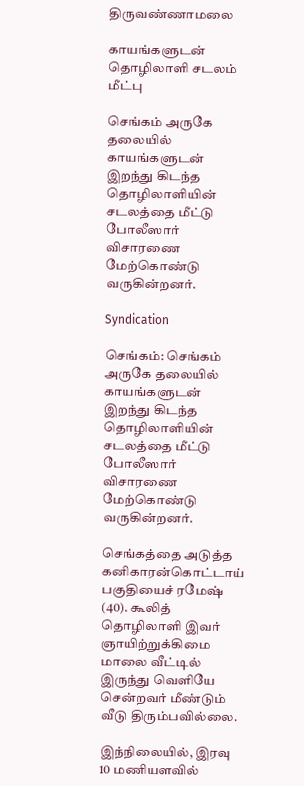திருவண்ணாமலை

காயங்களுடன் தொழிலாளி சடலம் மீட்பு

செங்கம் அருகே தலையில் காயங்களுடன் இறந்து கிடந்த தொழிலாளியின் சடலத்தை மீட்டு போலீஸார் விசாரணை மேற்கொண்டு வருகின்றனர்.

Syndication

செங்கம்: செங்கம் அருகே தலையில் காயங்களுடன் இறந்து கிடந்த தொழிலாளியின் சடலத்தை மீட்டு போலீஸார் விசாரணை மேற்கொண்டு வருகின்றனர்.

செங்கத்தை அடுத்த கனிகாரன்கொட்டாய் பகுதியைச் ரமேஷ் (40). கூலித் தொழிலாளி இவர் ஞாயிற்றுக்கிமை மாலை வீட்டில் இருந்து வெளியே சென்றவர் மீண்டும் வீடு திரும்பவில்லை.

இந்நிலையில், இரவு 10 மணியளவில்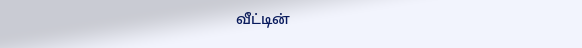வீட்டின்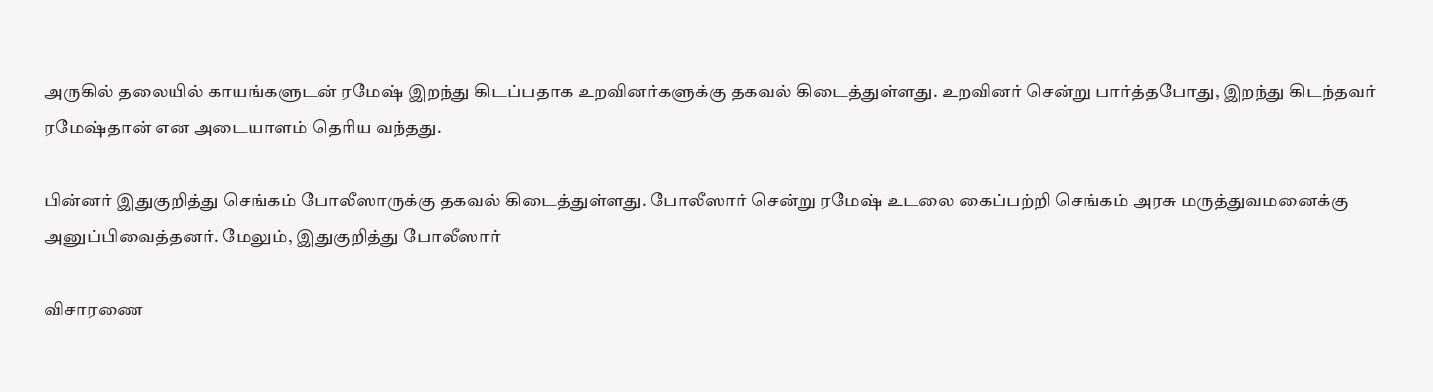அருகில் தலையில் காயங்களுடன் ரமேஷ் இறந்து கிடப்பதாக உறவினர்களுக்கு தகவல் கிடைத்துள்ளது. உறவினர் சென்று பார்த்தபோது, இறந்து கிடந்தவர் ரமேஷ்தான் என அடையாளம் தெரிய வந்தது.

பின்னர் இதுகுறித்து செங்கம் போலீஸாருக்கு தகவல் கிடைத்துள்ளது. போலீஸார் சென்று ரமேஷ் உடலை கைப்பற்றி செங்கம் அரசு மருத்துவமனைக்கு அனுப்பிவைத்தனர். மேலும், இதுகுறித்து போலீஸார்

விசாரணை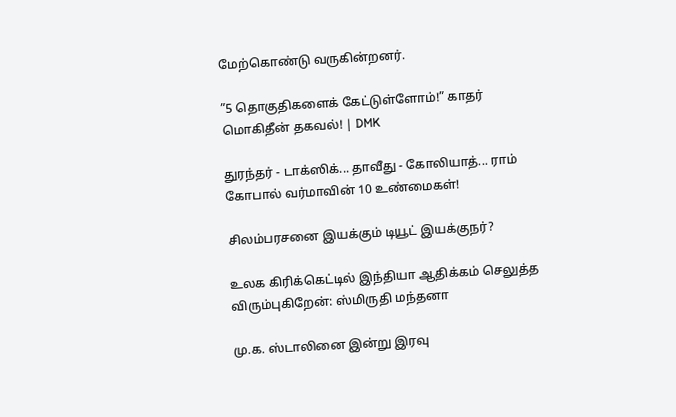மேற்கொண்டு வருகின்றனர்.

”5 தொகுதிகளைக் கேட்டுள்ளோம்!” காதர் மொகிதீன் தகவல்! | DMK

துரந்தர் - டாக்ஸிக்... தாவீது - கோலியாத்... ராம் கோபால் வர்மாவின் 10 உண்மைகள்!

சிலம்பரசனை இயக்கும் டியூட் இயக்குநர்?

உலக கிரிக்கெட்டில் இந்தியா ஆதிக்கம் செலுத்த விரும்புகிறேன்: ஸ்மிருதி மந்தனா

மு.க. ஸ்டாலினை இன்று இரவு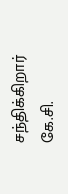சந்திக்கிறார் கே.சி.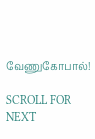வேணுகோபால்!

SCROLL FOR NEXT